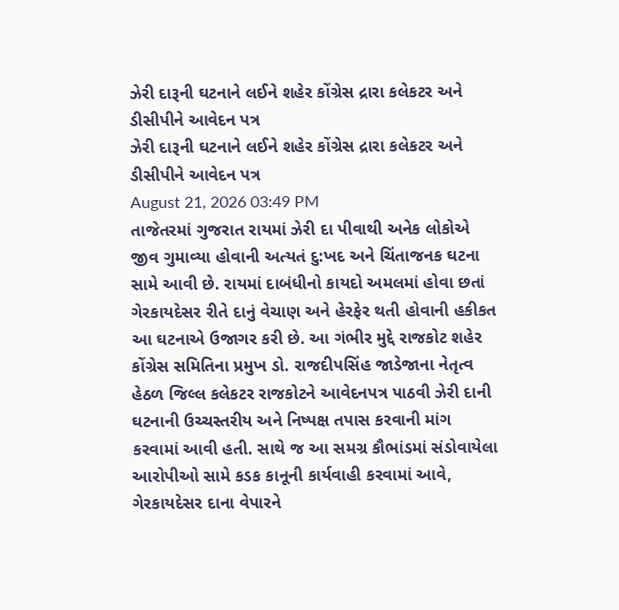ઝેરી દારૂની ઘટનાને લઈને શહેર કોંગ્રેસ દ્રારા કલેકટર અને ડીસીપીને આવેદન પત્ર
ઝેરી દારૂની ઘટનાને લઈને શહેર કોંગ્રેસ દ્રારા કલેકટર અને ડીસીપીને આવેદન પત્ર
August 21, 2026 03:49 PM
તાજેતરમાં ગુજરાત રાયમાં ઝેરી દા પીવાથી અનેક લોકોએ જીવ ગુમાવ્યા હોવાની અત્યતં દુ:ખદ અને ચિંતાજનક ઘટના સામે આવી છે. રાયમાં દાબંધીનો કાયદો અમલમાં હોવા છતાં ગેરકાયદેસર રીતે દાનું વેચાણ અને હેરફેર થતી હોવાની હકીકત આ ઘટનાએ ઉજાગર કરી છે. આ ગંભીર મુદ્દે રાજકોટ શહેર કોંગ્રેસ સમિતિના પ્રમુખ ડો. રાજદીપસિંહ જાડેજાના નેતૃત્વ હેઠળ જિલ્લ કલેકટર રાજકોટને આવેદનપત્ર પાઠવી ઝેરી દાની ઘટનાની ઉચ્ચસ્તરીય અને નિષ્પક્ષ તપાસ કરવાની માંગ કરવામાં આવી હતી. સાથે જ આ સમગ્ર કૌભાંડમાં સંડોવાયેલા આરોપીઓ સામે કડક કાનૂની કાર્યવાહી કરવામાં આવે, ગેરકાયદેસર દાના વેપારને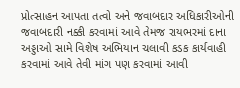પ્રોત્સાહન આપતા તત્વો અને જવાબદાર અધિકારીઓની જવાબદારી નક્કી કરવામાં આવે તેમજ રાયભરમાં દાના અડ્ડાઓ સામે વિશેષ અભિયાન ચલાવી કડક કાર્યવાહી કરવામાં આવે તેવી માંગ પણ કરવામાં આવી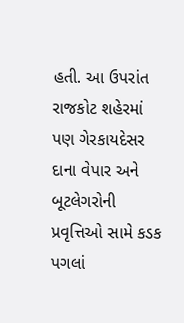હતી. આ ઉપરાંત રાજકોટ શહેરમાં પણ ગેરકાયદેસર દાના વેપાર અને બૂટલેગરોની પ્રવૃત્તિઓ સામે કડક પગલાં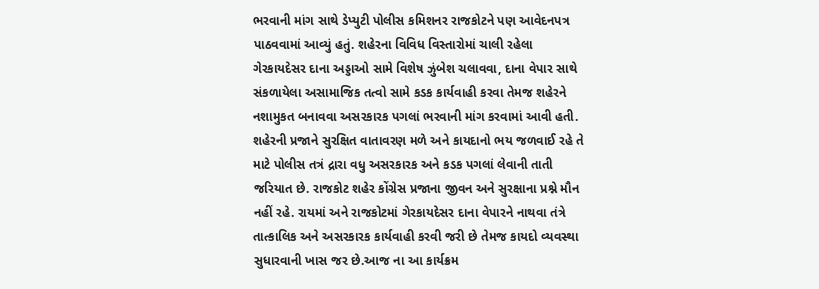ભરવાની માંગ સાથે ડેપ્યુટી પોલીસ કમિશનર રાજકોટને પણ આવેદનપત્ર પાઠવવામાં આવ્યું હતું. શહેરના વિવિધ વિસ્તારોમાં ચાલી રહેલા ગેરકાયદેસર દાના અડ્ડાઓ સામે વિશેષ ઝુંબેશ ચલાવવા, દાના વેપાર સાથે સંકળાયેલા અસામાજિક તત્વો સામે કડક કાર્યવાહી કરવા તેમજ શહેરને નશામુકત બનાવવા અસરકારક પગલાં ભરવાની માંગ કરવામાં આવી હતી. શહેરની પ્રજાને સુરક્ષિત વાતાવરણ મળે અને કાયદાનો ભય જળવાઈ રહે તે માટે પોલીસ તત્રં દ્રારા વધુ અસરકારક અને કડક પગલાં લેવાની તાતી જરિયાત છે. રાજકોટ શહેર કોંગ્રેસ પ્રજાના જીવન અને સુરક્ષાના પ્રશ્ને મૌન નહીં રહે. રાયમાં અને રાજકોટમાં ગેરકાયદેસર દાના વેપારને નાથવા તંત્રે તાત્કાલિક અને અસરકારક કાર્યવાહી કરવી જરી છે તેમજ કાયદો વ્યવસ્થા સુધારવાની ખાસ જર છે.આજ ના આ કાર્યક્રમ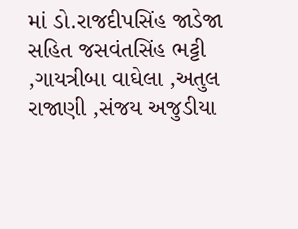માં ડો.રાજદીપસિંહ જાડેજા સહિત જસવંતસિંહ ભટ્ટી ,ગાયત્રીબા વાઘેલા ,અતુલ રાજાણી ,સંજય અજુડીયા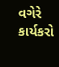વગેરે કાર્યકરો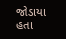જોડાયા હતા